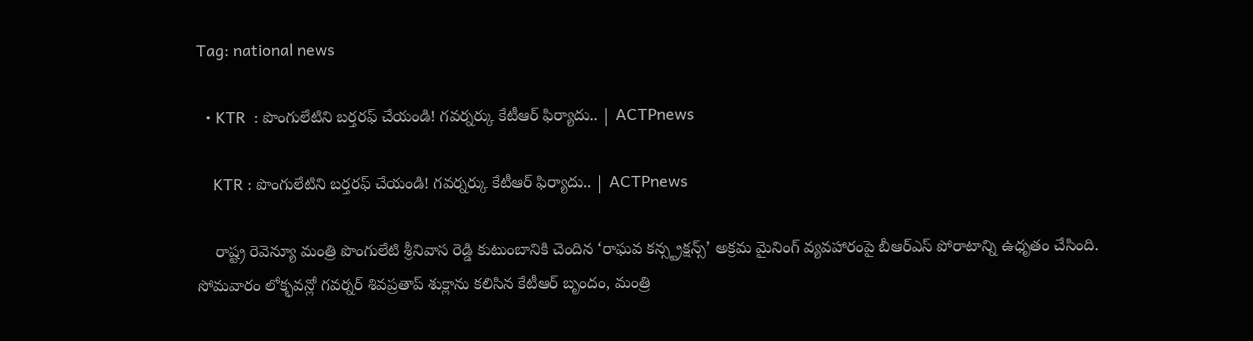Tag: national news

  • KTR  : పొంగులేటిని బర్తరఫ్ చేయండి! గవర్నర్కు కేటీఆర్ ఫిర్యాదు.. | ACTPnews

    KTR : పొంగులేటిని బర్తరఫ్ చేయండి! గవర్నర్కు కేటీఆర్ ఫిర్యాదు.. | ACTPnews

    రాష్ట్ర రెవెన్యూ మంత్రి పొంగులేటి శ్రీనివాస రెడ్డి కుటుంబానికి చెందిన ‘రాఘవ కన్స్ట్రక్షన్స్’ అక్రమ మైనింగ్ వ్యవహారంపై బీఆర్ఎస్ పోరాటాన్ని ఉధృతం చేసింది. సోమవారం లోక్భవన్లో గవర్నర్ శివప్రతాప్ శుక్లాను కలిసిన కేటీఆర్ బృందం, మంత్రి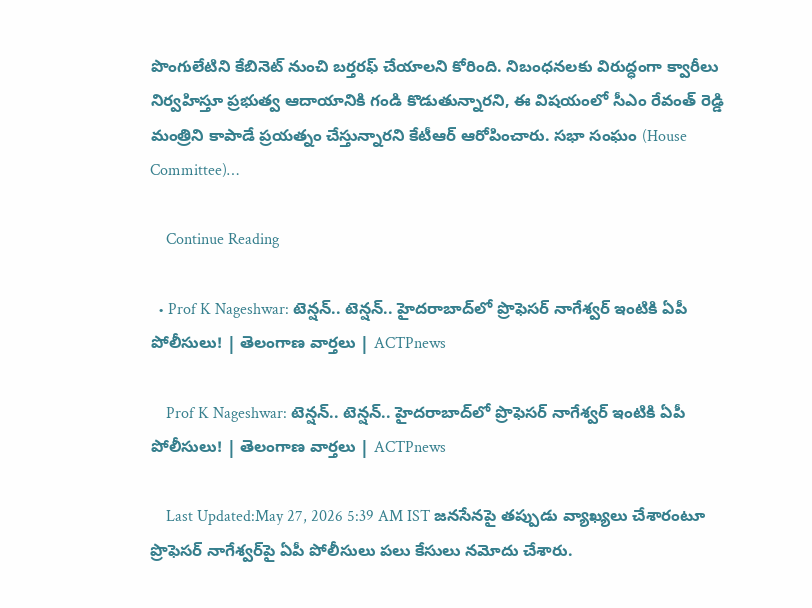పొంగులేటిని కేబినెట్ నుంచి బర్తరఫ్ చేయాలని కోరింది. నిబంధనలకు విరుద్ధంగా క్వారీలు నిర్వహిస్తూ ప్రభుత్వ ఆదాయానికి గండి కొడుతున్నారని, ఈ విషయంలో సీఎం రేవంత్ రెడ్డి మంత్రిని కాపాడే ప్రయత్నం చేస్తున్నారని కేటీఆర్ ఆరోపించారు. సభా సంఘం (House Committee)…

    Continue Reading

  • Prof K Nageshwar: టెన్షన్.. టెన్షన్.. హైదరాబాద్‌లో ప్రొఫెసర్ నాగేశ్వర్ ఇంటికి ఏపీ పోలీసులు! | తెలంగాణ వార్తలు | ACTPnews

    Prof K Nageshwar: టెన్షన్.. టెన్షన్.. హైదరాబాద్‌లో ప్రొఫెసర్ నాగేశ్వర్ ఇంటికి ఏపీ పోలీసులు! | తెలంగాణ వార్తలు | ACTPnews

    Last Updated:May 27, 2026 5:39 AM IST జనసేనపై తప్పుడు వ్యాఖ్యలు చేశారంటూ ప్రొఫెసర్ నాగేశ్వర్‌పై ఏపీ పోలీసులు పలు కేసులు నమోదు చేశారు.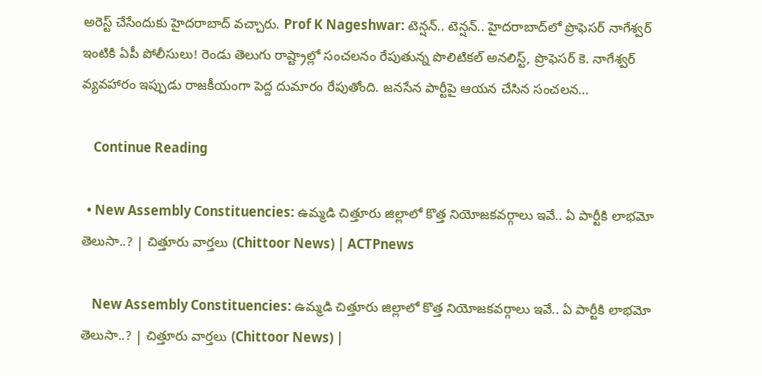అరెస్ట్ చేసేందుకు హైదరాబాద్ వచ్చారు. Prof K Nageshwar: టెన్షన్.. టెన్షన్.. హైదరాబాద్‌లో ప్రొఫెసర్ నాగేశ్వర్ ఇంటికి ఏపీ పోలీసులు! రెండు తెలుగు రాష్ట్రాల్లో సంచలనం రేపుతున్న పొలిటికల్ అనలిస్ట్, ప్రొఫెసర్ కె. నాగేశ్వర్ వ్యవహారం ఇప్పుడు రాజకీయంగా పెద్ద దుమారం రేపుతోంది. జనసేన పార్టీపై ఆయన చేసిన సంచలన…

    Continue Reading

  • New Assembly Constituencies: ఉమ్మడి చిత్తూరు జిల్లాలో కొత్త నియోజకవర్గాలు ఇవే.. ఏ పార్టీకి లాభమో తెలుసా..? | చిత్తూరు వార్తలు (Chittoor News) | ACTPnews

    New Assembly Constituencies: ఉమ్మడి చిత్తూరు జిల్లాలో కొత్త నియోజకవర్గాలు ఇవే.. ఏ పార్టీకి లాభమో తెలుసా..? | చిత్తూరు వార్తలు (Chittoor News) |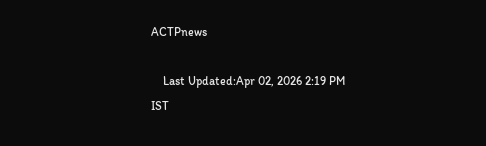ACTPnews

    Last Updated:Apr 02, 2026 2:19 PM IST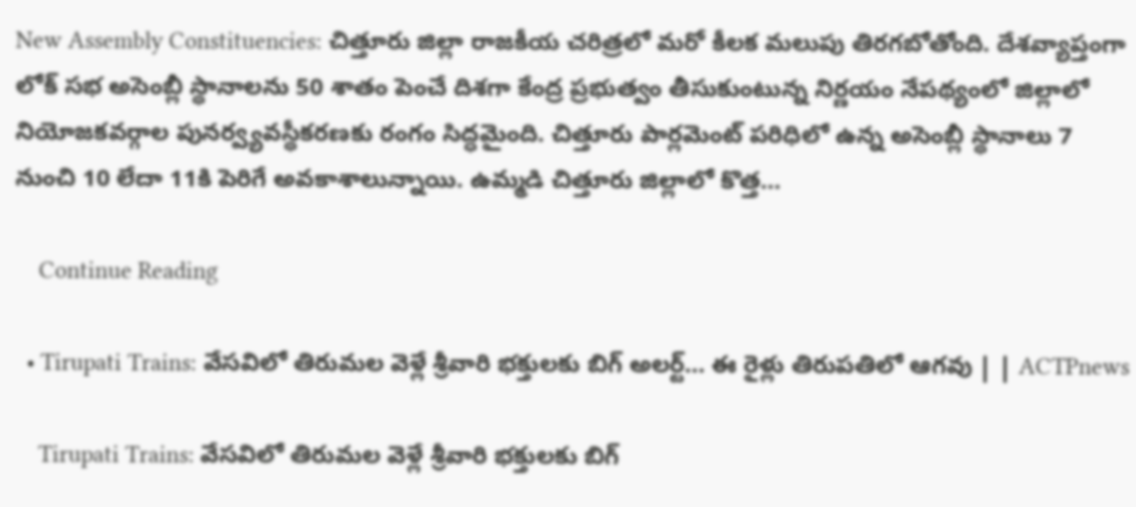New Assembly Constituencies: చిత్తూరు జిల్లా రాజకీయ చరిత్రలో మరో కీలక మలుపు తిరగబోతోంది. దేశవ్యాప్తంగా లోక్ సభ అసెంబ్లీ స్థానాలను 50 శాతం పెంచే దిశగా కేంద్ర ప్రభుత్వం తీసుకుంటున్న నిర్ణయం నేపథ్యంలో జిల్లాలో నియోజకవర్గాల పునర్వ్యవస్థీకరణకు రంగం సిద్ధమైంది. చిత్తూరు పార్లమెంట్ పరిధిలో ఉన్న అసెంబ్లీ స్థానాలు 7 నుంచి 10 లేదా 11కి పెరిగే అవకాశాలున్నాయి. ఉమ్మడి చిత్తూరు జిల్లాలో కొత్త…

    Continue Reading

  • Tirupati Trains: వేసవిలో తిరుమల వెళ్లే శ్రీవారి భక్తులకు బిగ్ అలర్ట్… ఈ రైళ్లు తిరుపతిలో ఆగవు | | ACTPnews

    Tirupati Trains: వేసవిలో తిరుమల వెళ్లే శ్రీవారి భక్తులకు బిగ్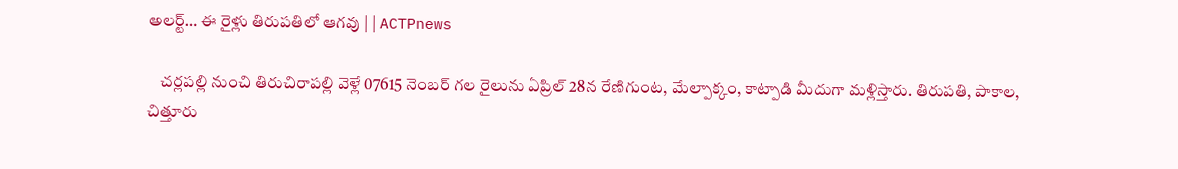అలర్ట్… ఈ రైళ్లు తిరుపతిలో ఆగవు | | ACTPnews

    చర్లపల్లి నుంచి తిరుచిరాపల్లి వెళ్లే 07615 నెంబర్ గల రైలును ఏప్రిల్ 28న రేణిగుంట, మేల్పాక్కం, కాట్పాడి మీదుగా మళ్లిస్తారు. తిరుపతి, పాకాల, చిత్తూరు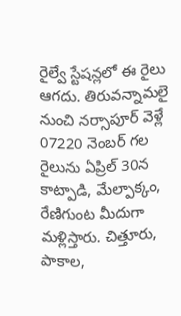రైల్వే స్టేషన్లలో ఈ రైలు ఆగదు. తిరువన్నామలై నుంచి నర్సాపూర్ వెళ్లే 07220 నెంబర్ గల రైలును ఏప్రిల్ 30న కాట్పాడి, మేల్పాక్కం, రేణిగుంట మీదుగా మళ్లిస్తారు. చిత్తూరు, పాకాల,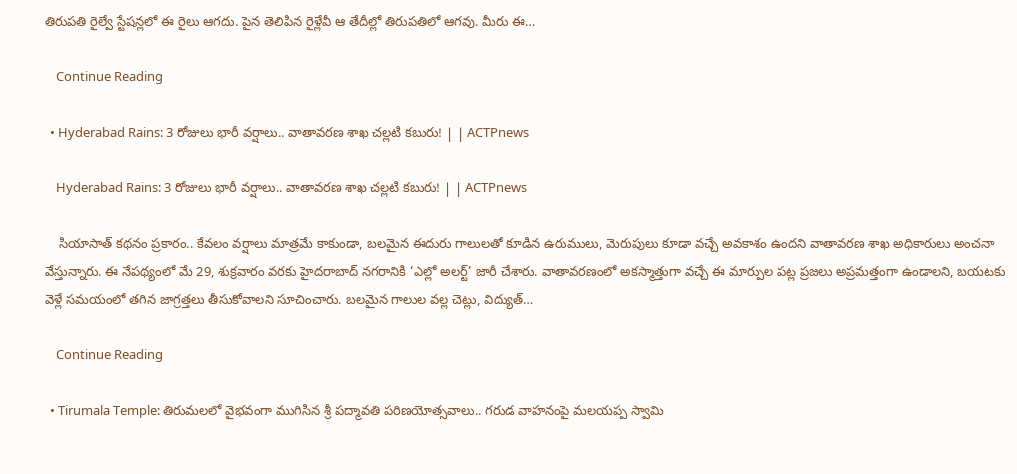తిరుపతి రైల్వే స్టేషన్లలో ఈ రైలు ఆగదు. పైన తెలిపిన రైళ్లేవీ ఆ తేదీల్లో తిరుపతిలో ఆగవు. మీరు ఈ…

    Continue Reading

  • Hyderabad Rains: 3 రోజులు భారీ వర్షాలు.. వాతావరణ శాఖ చల్లటి కబురు! | | ACTPnews

    Hyderabad Rains: 3 రోజులు భారీ వర్షాలు.. వాతావరణ శాఖ చల్లటి కబురు! | | ACTPnews

    సియాసాత్ కథనం ప్రకారం.. కేవలం వర్షాలు మాత్రమే కాకుండా, బలమైన ఈదురు గాలులతో కూడిన ఉరుములు, మెరుపులు కూడా వచ్చే అవకాశం ఉందని వాతావరణ శాఖ అధికారులు అంచనా వేస్తున్నారు. ఈ నేపథ్యంలో మే 29, శుక్రవారం వరకు హైదరాబాద్ నగరానికి ‘ఎల్లో అలర్ట్’ జారీ చేశారు. వాతావరణంలో అకస్మాత్తుగా వచ్చే ఈ మార్పుల పట్ల ప్రజలు అప్రమత్తంగా ఉండాలని, బయటకు వెళ్లే సమయంలో తగిన జాగ్రత్తలు తీసుకోవాలని సూచించారు. బలమైన గాలుల వల్ల చెట్లు, విద్యుత్…

    Continue Reading

  • Tirumala Temple: తిరుమలలో వైభవంగా ముగిసిన శ్రీ పద్మావతి పరిణయోత్సవాలు.. గరుడ వాహనంపై మలయప్ప స్వామి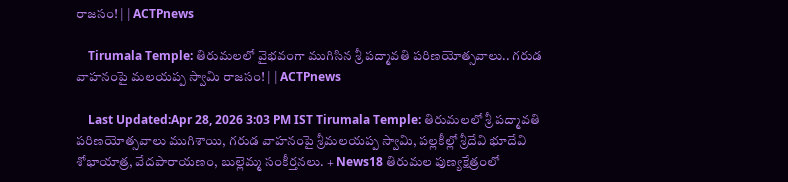రాజసం! | | ACTPnews

    Tirumala Temple: తిరుమలలో వైభవంగా ముగిసిన శ్రీ పద్మావతి పరిణయోత్సవాలు.. గరుడ వాహనంపై మలయప్ప స్వామి రాజసం! | | ACTPnews

    Last Updated:Apr 28, 2026 3:03 PM IST Tirumala Temple: తిరుమలలో శ్రీ పద్మావతి పరిణయోత్సవాలు ముగిశాయి, గరుడ వాహనంపై శ్రీమలయప్ప స్వామి, పల్లకీల్లో శ్రీదేవి భూదేవి శోభాయాత్ర, వేదపారాయణం, బుల్లెమ్మ సంకీర్తనలు. + News18 తిరుమల పుణ్యక్షేత్రంలో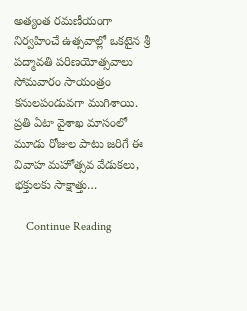అత్యంత రమణీయంగా నిర్వహించే ఉత్సవాల్లో ఒకటైన శ్రీ పద్మావతి పరిణయోత్సవాలు సోమవారం సాయంత్రం కనులపండువగా ముగిశాయి. ప్రతి ఏటా వైశాఖ మాసంలో మూడు రోజుల పాటు జరిగే ఈ వివాహ మహోత్సవ వేడుకలు, భక్తులకు సాక్షాత్తు…

    Continue Reading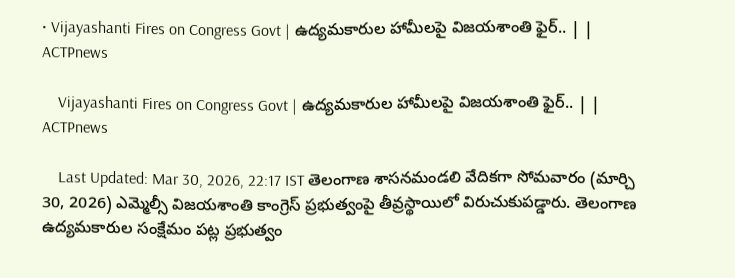• Vijayashanti Fires on Congress Govt | ఉద్యమకారుల హామీలపై విజయశాంతి ఫైర్.. | | ACTPnews

    Vijayashanti Fires on Congress Govt | ఉద్యమకారుల హామీలపై విజయశాంతి ఫైర్.. | | ACTPnews

    Last Updated: Mar 30, 2026, 22:17 IST తెలంగాణ శాసనమండలి వేదికగా సోమవారం (మార్చి 30, 2026) ఎమ్మెల్సీ విజయశాంతి కాంగ్రెస్ ప్రభుత్వంపై తీవ్రస్థాయిలో విరుచుకుపడ్డారు. తెలంగాణ ఉద్యమకారుల సంక్షేమం పట్ల ప్రభుత్వం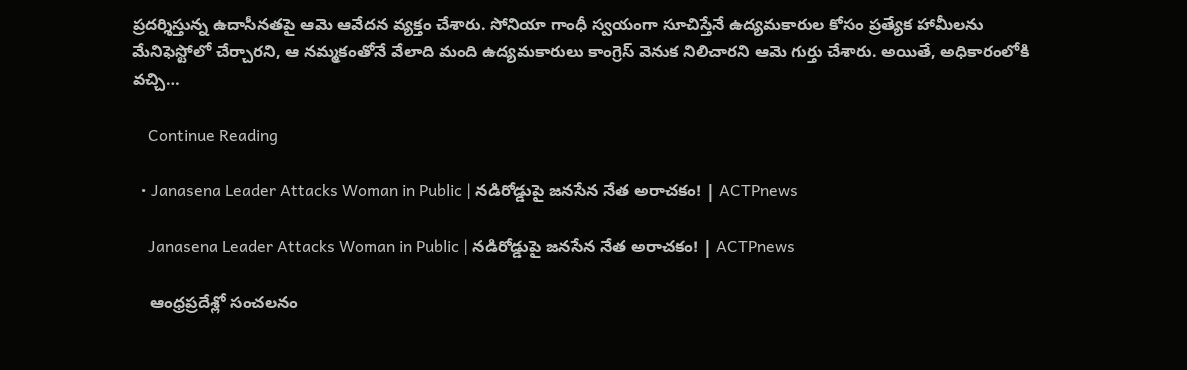ప్రదర్శిస్తున్న ఉదాసీనతపై ఆమె ఆవేదన వ్యక్తం చేశారు. సోనియా గాంధీ స్వయంగా సూచిస్తేనే ఉద్యమకారుల కోసం ప్రత్యేక హామీలను మేనిఫెస్టోలో చేర్చారని, ఆ నమ్మకంతోనే వేలాది మంది ఉద్యమకారులు కాంగ్రెస్ వెనుక నిలిచారని ఆమె గుర్తు చేశారు. అయితే, అధికారంలోకి వచ్చి…

    Continue Reading

  • Janasena Leader Attacks Woman in Public | నడిరోడ్డుపై జనసేన నేత అరాచకం! | ACTPnews

    Janasena Leader Attacks Woman in Public | నడిరోడ్డుపై జనసేన నేత అరాచకం! | ACTPnews

    ఆంధ్రప్రదేశ్లో సంచలనం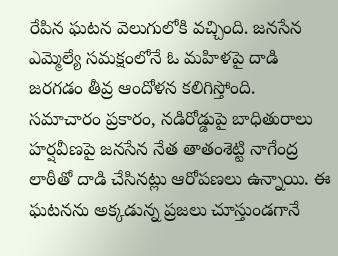రేపిన ఘటన వెలుగులోకి వచ్చింది. జనసేన ఎమ్మెల్యే సమక్షంలోనే ఓ మహిళపై దాడి జరగడం తీవ్ర ఆందోళన కలిగిస్తోంది. సమాచారం ప్రకారం, నడిరోడ్డుపై బాధితురాలు హర్షవీణపై జనసేన నేత తాతంశెట్టి నాగేంద్ర లాఠీతో దాడి చేసినట్లు ఆరోపణలు ఉన్నాయి. ఈ ఘటనను అక్కడున్న ప్రజలు చూస్తుండగానే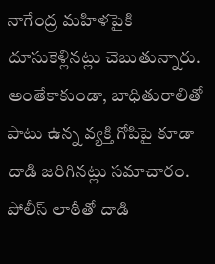నాగేంద్ర మహిళపైకి దూసుకెళ్లినట్లు చెబుతున్నారు. అంతేకాకుండా, బాధితురాలితో పాటు ఉన్న వ్యక్తి గోపిపై కూడా దాడి జరిగినట్లు సమాచారం. పోలీస్ లాఠీతో దాడి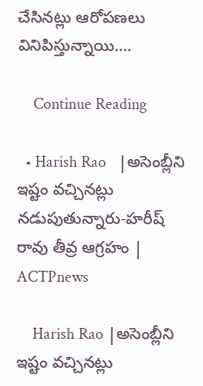చేసినట్లు ఆరోపణలు వినిపిస్తున్నాయి.…

    Continue Reading

  • Harish Rao   |అసెంబ్లీని ఇష్టం వచ్చినట్లు నడుపుతున్నారు-హరీష్ రావు తీవ్ర ఆగ్రహం | ACTPnews

    Harish Rao |అసెంబ్లీని ఇష్టం వచ్చినట్లు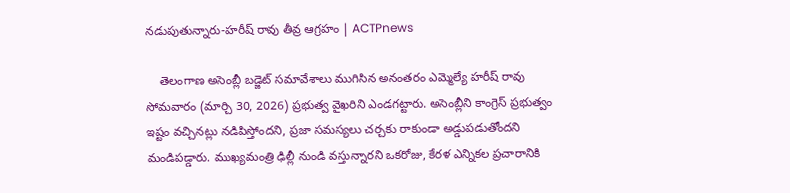నడుపుతున్నారు-హరీష్ రావు తీవ్ర ఆగ్రహం | ACTPnews

    తెలంగాణ అసెంబ్లీ బడ్జెట్ సమావేశాలు ముగిసిన అనంతరం ఎమ్మెల్యే హరీష్ రావు సోమవారం (మార్చి 30, 2026) ప్రభుత్వ వైఖరిని ఎండగట్టారు. అసెంబ్లీని కాంగ్రెస్ ప్రభుత్వం ఇష్టం వచ్చినట్లు నడిపిస్తోందని, ప్రజా సమస్యలు చర్చకు రాకుండా అడ్డుపడుతోందని మండిపడ్డారు. ముఖ్యమంత్రి ఢిల్లీ నుండి వస్తున్నారని ఒకరోజు, కేరళ ఎన్నికల ప్రచారానికి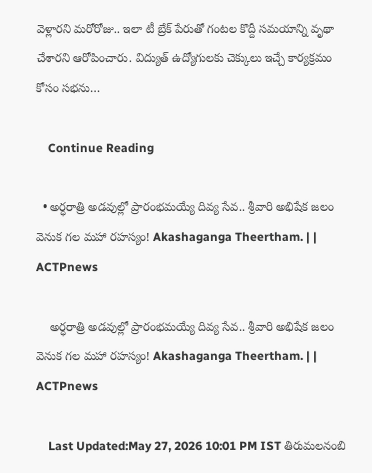వెళ్లారని మరోరోజు.. ఇలా టీ బ్రేక్ పేరుతో గంటల కొద్దీ సమయాన్ని వృథా చేశారని ఆరోపించారు. విద్యుత్ ఉద్యోగులకు చెక్కులు ఇచ్చే కార్యక్రమం కోసం సభను…

    Continue Reading

  • అర్ధరాత్రి అడవుల్లో ప్రారంభమయ్యే దివ్య సేవ.. శ్రీవారి అభిషేక జలం వెనుక గల మహా రహస్యం! Akashaganga Theertham. | | ACTPnews

    అర్ధరాత్రి అడవుల్లో ప్రారంభమయ్యే దివ్య సేవ.. శ్రీవారి అభిషేక జలం వెనుక గల మహా రహస్యం! Akashaganga Theertham. | | ACTPnews

    Last Updated:May 27, 2026 10:01 PM IST తిరుమలనంబి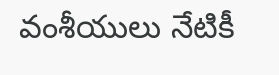వంశీయులు నేటికీ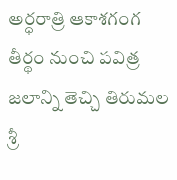అర్ధరాత్రి ఆకాశగంగ తీర్థం నుంచి పవిత్ర జలాన్ని తెచ్చి తిరుమల శ్రీ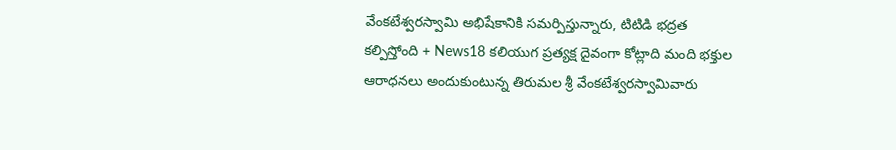వేంకటేశ్వరస్వామి అభిషేకానికి సమర్పిస్తున్నారు, టిటిడి భద్రత కల్పిస్తోంది + News18 కలియుగ ప్రత్యక్ష దైవంగా కోట్లాది మంది భక్తుల ఆరాధనలు అందుకుంటున్న తిరుమల శ్రీ వేంకటేశ్వరస్వామివారు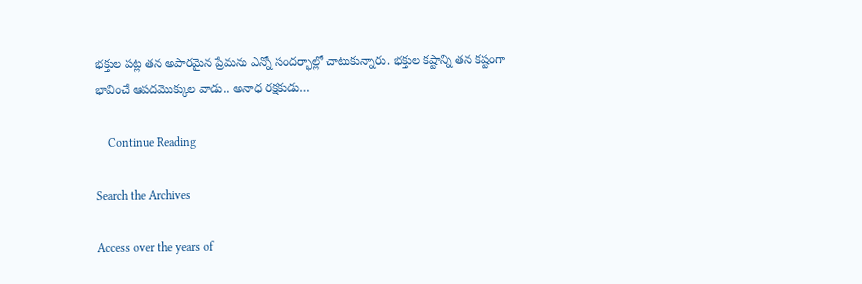భక్తుల పట్ల తన అపారమైన ప్రేమను ఎన్నో సందర్భాల్లో చాటుకున్నారు. భక్తుల కష్టాన్ని తన కష్టంగా భావించే ఆపదమొక్కుల వాడు.. అనాధ రక్షకుడు…

    Continue Reading

Search the Archives

Access over the years of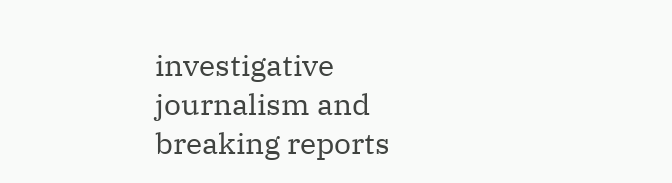investigative journalism and breaking reports